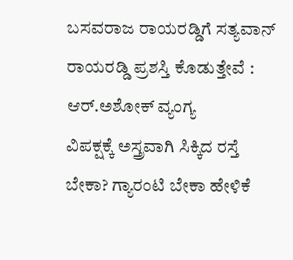ಬಸವರಾಜ ರಾಯರಡ್ಡಿಗೆ ಸತ್ಯವಾನ್ ರಾಯರಡ್ಡಿ ಪ್ರಶಸ್ತಿ ಕೊಡುತ್ತೇವೆ : ಆರ್.ಅಶೋಕ್ ವ್ಯಂಗ್ಯ
ವಿಪಕ್ಷಕ್ಕೆ ಅಸ್ತ್ರವಾಗಿ ಸಿಕ್ಕಿದ ರಸ್ತೆ ಬೇಕಾ? ಗ್ಯಾರಂಟಿ ಬೇಕಾ ಹೇಳಿಕೆ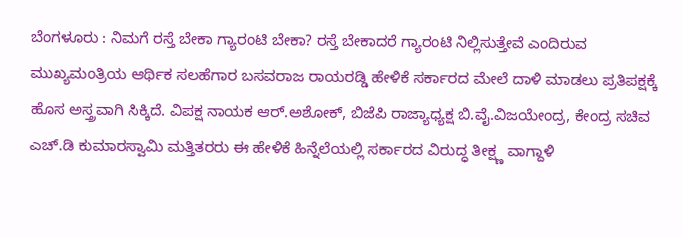ಬೆಂಗಳೂರು : ನಿಮಗೆ ರಸ್ತೆ ಬೇಕಾ ಗ್ಯಾರಂಟಿ ಬೇಕಾ? ರಸ್ತೆ ಬೇಕಾದರೆ ಗ್ಯಾರಂಟಿ ನಿಲ್ಲಿಸುತ್ತೇವೆ ಎಂದಿರುವ ಮುಖ್ಯಮಂತ್ರಿಯ ಆರ್ಥಿಕ ಸಲಹೆಗಾರ ಬಸವರಾಜ ರಾಯರಡ್ಡಿ ಹೇಳಿಕೆ ಸರ್ಕಾರದ ಮೇಲೆ ದಾಳಿ ಮಾಡಲು ಪ್ರತಿಪಕ್ಷಕ್ಕೆ ಹೊಸ ಅಸ್ತ್ರವಾಗಿ ಸಿಕ್ಕಿದೆ. ವಿಪಕ್ಷ ನಾಯಕ ಆರ್.ಅಶೋಕ್, ಬಿಜೆಪಿ ರಾಜ್ಯಾಧ್ಯಕ್ಷ ಬಿ.ವೈ.ವಿಜಯೇಂದ್ರ, ಕೇಂದ್ರ ಸಚಿವ ಎಚ್.ಡಿ ಕುಮಾರಸ್ವಾಮಿ ಮತ್ತಿತರರು ಈ ಹೇಳಿಕೆ ಹಿನ್ನೆಲೆಯಲ್ಲಿ ಸರ್ಕಾರದ ವಿರುದ್ಧ ತೀಕ್ಷ್ಣ ವಾಗ್ದಾಳಿ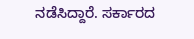ನಡೆಸಿದ್ದಾರೆ. ಸರ್ಕಾರದ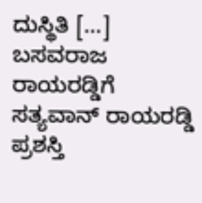ದುಸ್ಥಿತಿ […]
ಬಸವರಾಜ ರಾಯರಡ್ಡಿಗೆ ಸತ್ಯವಾನ್ ರಾಯರಡ್ಡಿ ಪ್ರಶಸ್ತಿ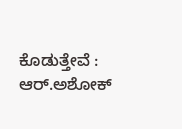ಕೊಡುತ್ತೇವೆ : ಆರ್.ಅಶೋಕ್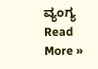ವ್ಯಂಗ್ಯ Read More »